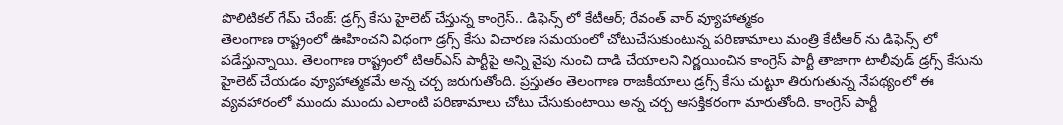పొలిటికల్ గేమ్ చేంజ్: డ్రగ్స్ కేసు హైలెట్ చేస్తున్న కాంగ్రెస్.. డిఫెన్స్ లో కేటీఆర్; రేవంత్ వార్ వ్యూహాత్మకం
తెలంగాణ రాష్ట్రంలో ఊహించని విధంగా డ్రగ్స్ కేసు విచారణ సమయంలో చోటుచేసుకుంటున్న పరిణామాలు మంత్రి కేటీఆర్ ను డిఫెన్స్ లో పడేస్తున్నాయి. తెలంగాణ రాష్ట్రంలో టిఆర్ఎస్ పార్టీపై అన్ని వైపు నుంచి దాడి చేయాలని నిర్ణయించిన కాంగ్రెస్ పార్టీ తాజాగా టాలీవుడ్ డ్రగ్స్ కేసును హైలెట్ చేయడం వ్యూహాత్మకమే అన్న చర్చ జరుగుతోంది. ప్రస్తుతం తెలంగాణ రాజకీయాలు డ్రగ్స్ కేసు చుట్టూ తిరుగుతున్న నేపథ్యంలో ఈ వ్యవహారంలో ముందు ముందు ఎలాంటి పరిణామాలు చోటు చేసుకుంటాయి అన్న చర్చ ఆసక్తికరంగా మారుతోంది. కాంగ్రెస్ పార్టీ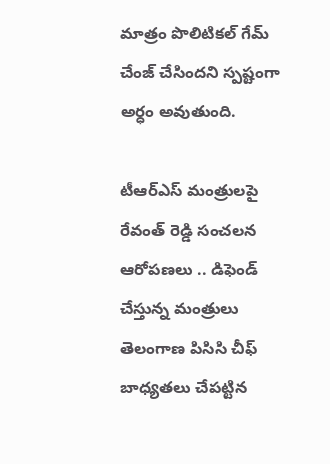మాత్రం పొలిటికల్ గేమ్ చేంజ్ చేసిందని స్పష్టంగా అర్ధం అవుతుంది.

టీఆర్ఎస్ మంత్రులపై రేవంత్ రెడ్డి సంచలన ఆరోపణలు .. డిఫెండ్ చేస్తున్న మంత్రులు
తెలంగాణ పిసిసి చీఫ్ బాధ్యతలు చేపట్టిన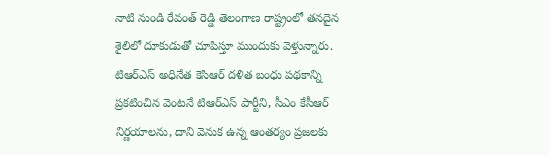నాటి నుండి రేవంత్ రెడ్డి తెలంగాణ రాష్ట్రంలో తనదైన శైలిలో దూకుడుతో చూపిస్తూ ముందుకు వెళ్తున్నారు. టిఆర్ఎస్ అధినేత కెసిఆర్ దళిత బంధు పథకాన్ని ప్రకటించిన వెంటనే టిఆర్ఎస్ పార్టీని, సీఎం కేసీఆర్ నిర్ణయాలను, దాని వెనుక ఉన్న ఆంతర్యం ప్రజలకు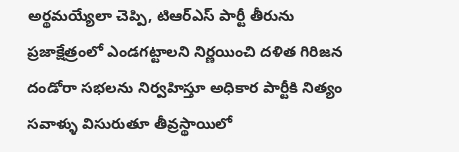అర్థమయ్యేలా చెప్పి, టిఆర్ఎస్ పార్టీ తీరును ప్రజాక్షేత్రంలో ఎండగట్టాలని నిర్ణయించి దళిత గిరిజన దండోరా సభలను నిర్వహిస్తూ అధికార పార్టీకి నిత్యం సవాళ్ళు విసురుతూ తీవ్రస్థాయిలో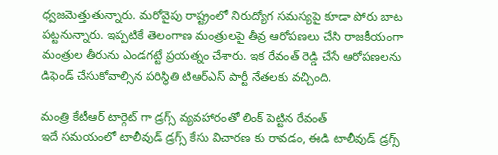ధ్వజమెత్తుతున్నారు. మరోవైపు రాష్ట్రంలో నిరుద్యోగ సమస్యపై కూడా పోరు బాట పట్టనున్నారు. ఇప్పటికే తెలంగాణ మంత్రులపై తీవ్ర ఆరోపణలు చేసి రాజకీయంగా మంత్రుల తీరును ఎండగట్టే ప్రయత్నం చేశారు. ఇక రేవంత్ రెడ్డి చేసే ఆరోపణలను డిఫెండ్ చేసుకోవాల్సిన పరిస్థితి టిఆర్ఎస్ పార్టీ నేతలకు వచ్చింది.

మంత్రి కేటీఆర్ టార్గెట్ గా డ్రగ్స్ వ్యవహారంతో లింక్ పెట్టిన రేవంత్
ఇదే సమయంలో టాలీవుడ్ డ్రగ్స్ కేసు విచారణ కు రావడం, ఈడి టాలీవుడ్ డ్రగ్స్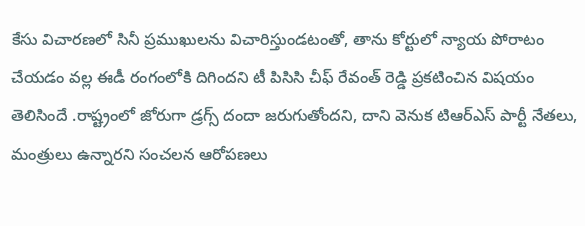కేసు విచారణలో సినీ ప్రముఖులను విచారిస్తుండటంతో, తాను కోర్టులో న్యాయ పోరాటం చేయడం వల్ల ఈడీ రంగంలోకి దిగిందని టీ పిసిసి చీఫ్ రేవంత్ రెడ్డి ప్రకటించిన విషయం తెలిసిందే .రాష్ట్రంలో జోరుగా డ్రగ్స్ దందా జరుగుతోందని, దాని వెనుక టిఆర్ఎస్ పార్టీ నేతలు, మంత్రులు ఉన్నారని సంచలన ఆరోపణలు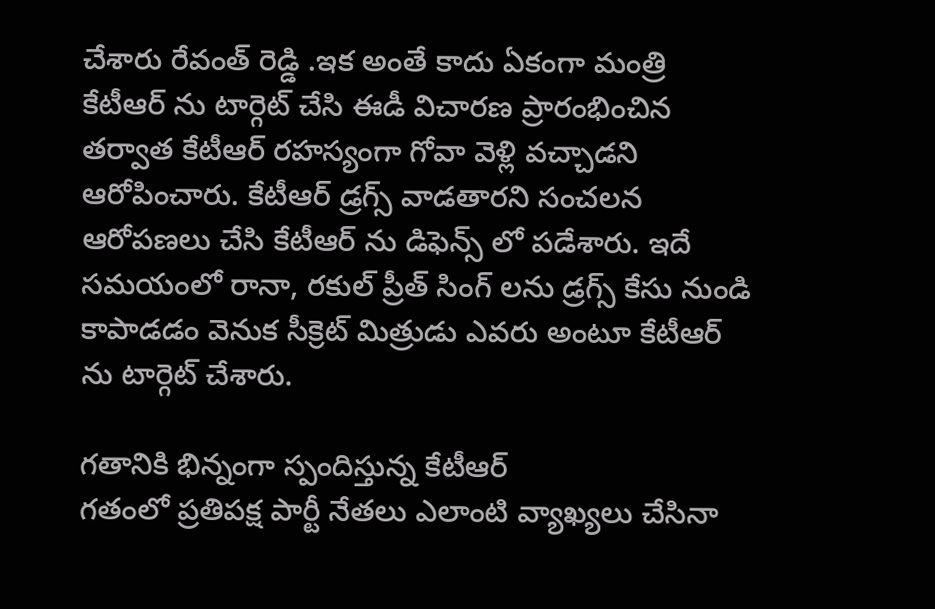చేశారు రేవంత్ రెడ్డి .ఇక అంతే కాదు ఏకంగా మంత్రి కేటీఆర్ ను టార్గెట్ చేసి ఈడీ విచారణ ప్రారంభించిన తర్వాత కేటీఆర్ రహస్యంగా గోవా వెళ్లి వచ్చాడని ఆరోపించారు. కేటీఆర్ డ్రగ్స్ వాడతారని సంచలన ఆరోపణలు చేసి కేటీఆర్ ను డిఫెన్స్ లో పడేశారు. ఇదే సమయంలో రానా, రకుల్ ప్రీత్ సింగ్ లను డ్రగ్స్ కేసు నుండి కాపాడడం వెనుక సీక్రెట్ మిత్రుడు ఎవరు అంటూ కేటీఆర్ ను టార్గెట్ చేశారు.

గతానికి భిన్నంగా స్పందిస్తున్న కేటీఆర్
గతంలో ప్రతిపక్ష పార్టీ నేతలు ఎలాంటి వ్యాఖ్యలు చేసినా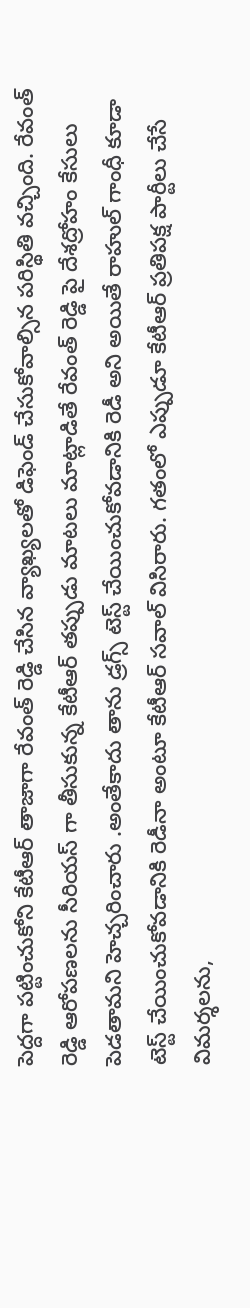పెద్దగా పట్టించుకోని కేటీఆర్ తాజాగా రేవంత్ రెడ్డి చేసిన వ్యాఖ్యలతో డిఫెండ్ చేసుకోవాల్సిన పరిస్థితి వచ్చింది. రేవంత్ రెడ్డి ఆరోపణలను సీరియస్ గా తీసుకున్న కేటీఆర్ తప్పుడు మాటలు మాట్లాడితే రేవంత్ రెడ్డి పై దేశద్రోహం కేసులు పెడతామని హెచ్చరించారు .అంతేకాదు తాను డ్రగ్స్ టెస్ట్ చేయించుకోవడానికి రెడీ అని అయితే రాహుల్ గాంధీ కూడా టెస్ట్ చేయించుకోవడానికి రెడీనా అంటూ కేటీఆర్ సవాల్ విసిరారు. గతంలో ఎప్పుడూ కేటీఆర్ ప్రతిపక్ష పార్టీలు చేసే విమర్శలను,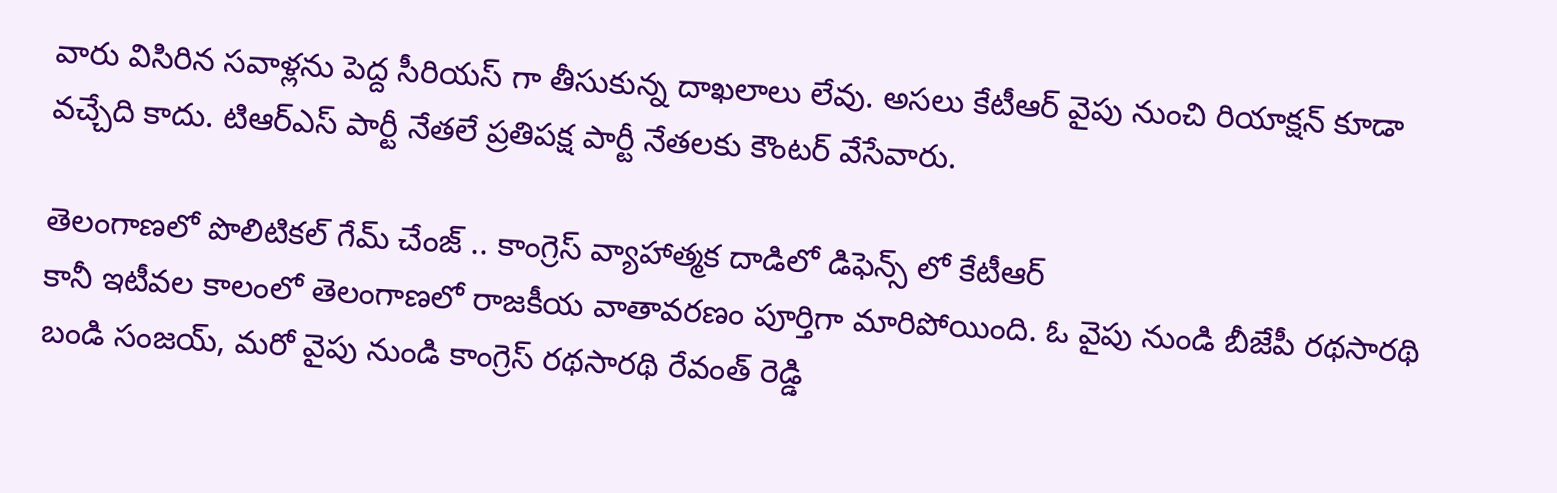వారు విసిరిన సవాళ్లను పెద్ద సీరియస్ గా తీసుకున్న దాఖలాలు లేవు. అసలు కేటీఆర్ వైపు నుంచి రియాక్షన్ కూడా వచ్చేది కాదు. టిఆర్ఎస్ పార్టీ నేతలే ప్రతిపక్ష పార్టీ నేతలకు కౌంటర్ వేసేవారు.

తెలంగాణలో పొలిటికల్ గేమ్ చేంజ్ .. కాంగ్రెస్ వ్యాహాత్మక దాడిలో డిఫెన్స్ లో కేటీఆర్
కానీ ఇటీవల కాలంలో తెలంగాణలో రాజకీయ వాతావరణం పూర్తిగా మారిపోయింది. ఓ వైపు నుండి బీజేపీ రథసారథి బండి సంజయ్, మరో వైపు నుండి కాంగ్రెస్ రథసారథి రేవంత్ రెడ్డి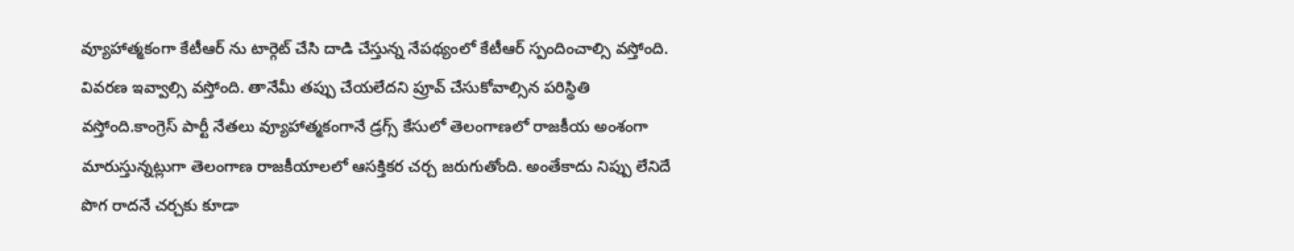వ్యూహాత్మకంగా కేటీఆర్ ను టార్గెట్ చేసి దాడి చేస్తున్న నేపథ్యంలో కేటీఆర్ స్పందించాల్సి వస్తోంది. వివరణ ఇవ్వాల్సి వస్తోంది. తానేమీ తప్పు చేయలేదని ప్రూవ్ చేసుకోవాల్సిన పరిస్థితి వస్తోంది.కాంగ్రెస్ పార్టీ నేతలు వ్యూహాత్మకంగానే డ్రగ్స్ కేసులో తెలంగాణలో రాజకీయ అంశంగా మారుస్తున్నట్లుగా తెలంగాణ రాజకీయాలలో ఆసక్తికర చర్చ జరుగుతోంది. అంతేకాదు నిప్పు లేనిదే పొగ రాదనే చర్చకు కూడా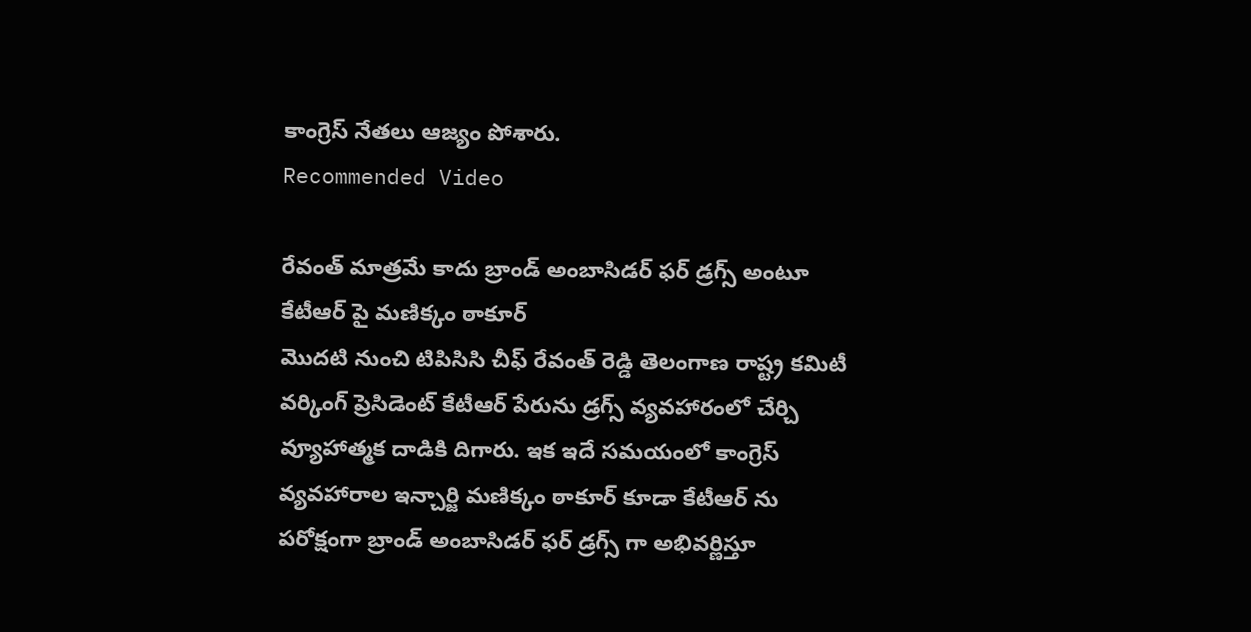కాంగ్రెస్ నేతలు ఆజ్యం పోశారు.
Recommended Video

రేవంత్ మాత్రమే కాదు బ్రాండ్ అంబాసిడర్ ఫర్ డ్రగ్స్ అంటూ కేటీఆర్ పై మణిక్కం ఠాకూర్
మొదటి నుంచి టిపిసిసి చీఫ్ రేవంత్ రెడ్డి తెలంగాణ రాష్ట్ర కమిటీ వర్కింగ్ ప్రెసిడెంట్ కేటీఆర్ పేరును డ్రగ్స్ వ్యవహారంలో చేర్చి వ్యూహాత్మక దాడికి దిగారు. ఇక ఇదే సమయంలో కాంగ్రెస్ వ్యవహారాల ఇన్చార్జి మణిక్కం ఠాకూర్ కూడా కేటీఆర్ ను పరోక్షంగా బ్రాండ్ అంబాసిడర్ ఫర్ డ్రగ్స్ గా అభివర్ణిస్తూ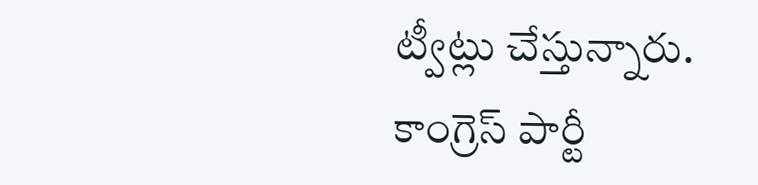ట్వీట్లు చేస్తున్నారు. కాంగ్రెస్ పార్టీ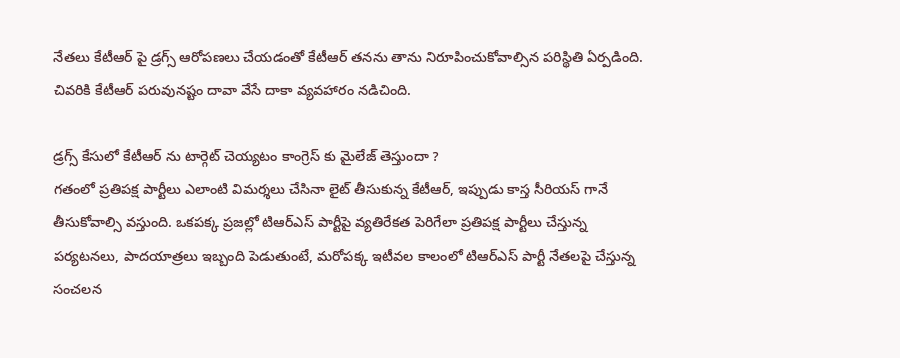నేతలు కేటీఆర్ పై డ్రగ్స్ ఆరోపణలు చేయడంతో కేటీఆర్ తనను తాను నిరూపించుకోవాల్సిన పరిస్థితి ఏర్పడింది. చివరికి కేటీఆర్ పరువునష్టం దావా వేసే దాకా వ్యవహారం నడిచింది.

డ్రగ్స్ కేసులో కేటీఆర్ ను టార్గెట్ చెయ్యటం కాంగ్రెస్ కు మైలేజ్ తెస్తుందా ?
గతంలో ప్రతిపక్ష పార్టీలు ఎలాంటి విమర్శలు చేసినా లైట్ తీసుకున్న కేటీఆర్, ఇప్పుడు కాస్త సీరియస్ గానే తీసుకోవాల్సి వస్తుంది. ఒకపక్క ప్రజల్లో టిఆర్ఎస్ పార్టీపై వ్యతిరేకత పెరిగేలా ప్రతిపక్ష పార్టీలు చేస్తున్న పర్యటనలు, పాదయాత్రలు ఇబ్బంది పెడుతుంటే, మరోపక్క ఇటీవల కాలంలో టిఆర్ఎస్ పార్టీ నేతలపై చేస్తున్న సంచలన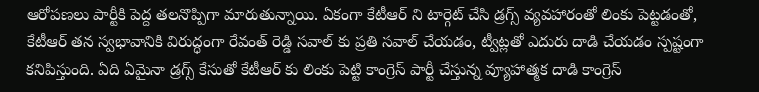ఆరోపణలు పార్టీకి పెద్ద తలనొప్పిగా మారుతున్నాయి. ఏకంగా కేటీఆర్ ని టార్గెట్ చేసి డ్రగ్స్ వ్యవహారంతో లింకు పెట్టడంతో, కేటీఆర్ తన స్వభావానికి విరుద్ధంగా రేవంత్ రెడ్డి సవాల్ కు ప్రతి సవాల్ చేయడం, ట్వీట్లతో ఎదురు దాడి చేయడం స్పష్టంగా కనిపిస్తుంది. ఏది ఏమైనా డ్రగ్స్ కేసుతో కేటీఆర్ కు లింకు పెట్టి కాంగ్రెస్ పార్టీ చేస్తున్న వ్యూహాత్మక దాడి కాంగ్రెస్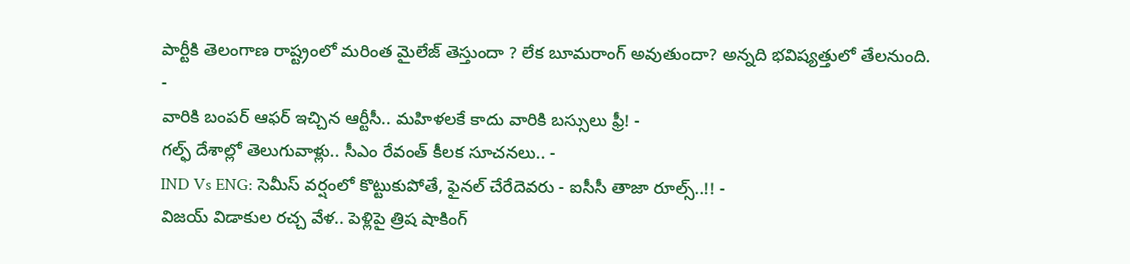పార్టీకి తెలంగాణ రాష్ట్రంలో మరింత మైలేజ్ తెస్తుందా ? లేక బూమరాంగ్ అవుతుందా? అన్నది భవిష్యత్తులో తేలనుంది.
-
వారికి బంపర్ ఆఫర్ ఇచ్చిన ఆర్టీసీ.. మహిళలకే కాదు వారికి బస్సులు ఫ్రీ! -
గల్ఫ్ దేశాల్లో తెలుగువాళ్లు.. సీఎం రేవంత్ కీలక సూచనలు.. -
IND Vs ENG: సెమీస్ వర్షంలో కొట్టుకుపోతే, ఫైనల్ చేరేదెవరు - ఐసీసీ తాజా రూల్స్..!! -
విజయ్ విడాకుల రచ్చ వేళ.. పెళ్లిపై త్రిష షాకింగ్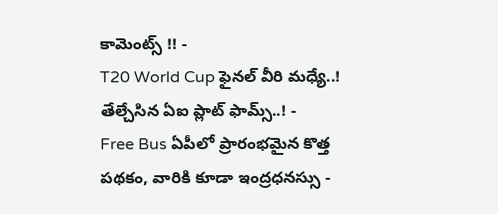కామెంట్స్ !! -
T20 World Cup ఫైనల్ వీరి మధ్యే..! తేల్చేసిన ఏఐ ప్లాట్ ఫామ్స్..! -
Free Bus ఏపీలో ప్రారంభమైన కొత్త పథకం, వారికి కూడా ఇంద్రధనస్సు -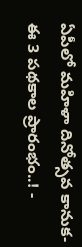ఏపీలో మహిళా దినోత్సవ కానుక-ఈ 3 పథకాల ప్రారంభం..! -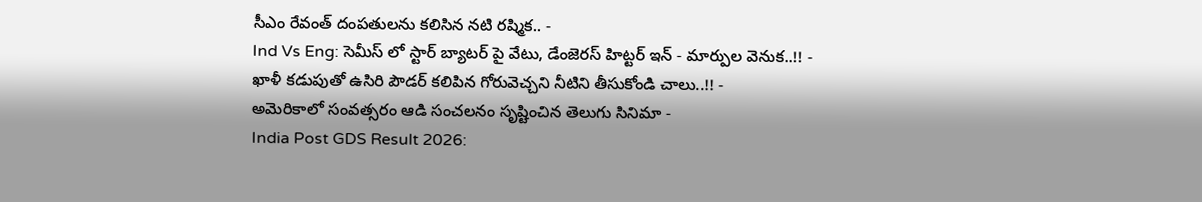సీఎం రేవంత్ దంపతులను కలిసిన నటి రష్మిక.. -
Ind Vs Eng: సెమీస్ లో స్టార్ బ్యాటర్ పై వేటు, డేంజెరస్ హిట్టర్ ఇన్ - మార్పుల వెనుక..!! -
ఖాళీ కడుపుతో ఉసిరి పౌడర్ కలిపిన గోరువెచ్చని నీటిని తీసుకోండి చాలు..!! -
అమెరికాలో సంవత్సరం ఆడి సంచలనం సృష్టించిన తెలుగు సినిమా -
India Post GDS Result 2026: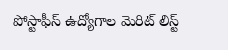పోస్టాఫీస్ ఉద్యోగాల మెరిట్ లిస్ట్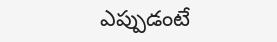ఎప్పుడంటే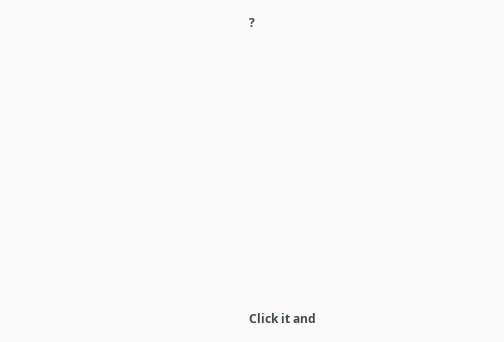?












Click it and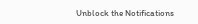Unblock the Notifications